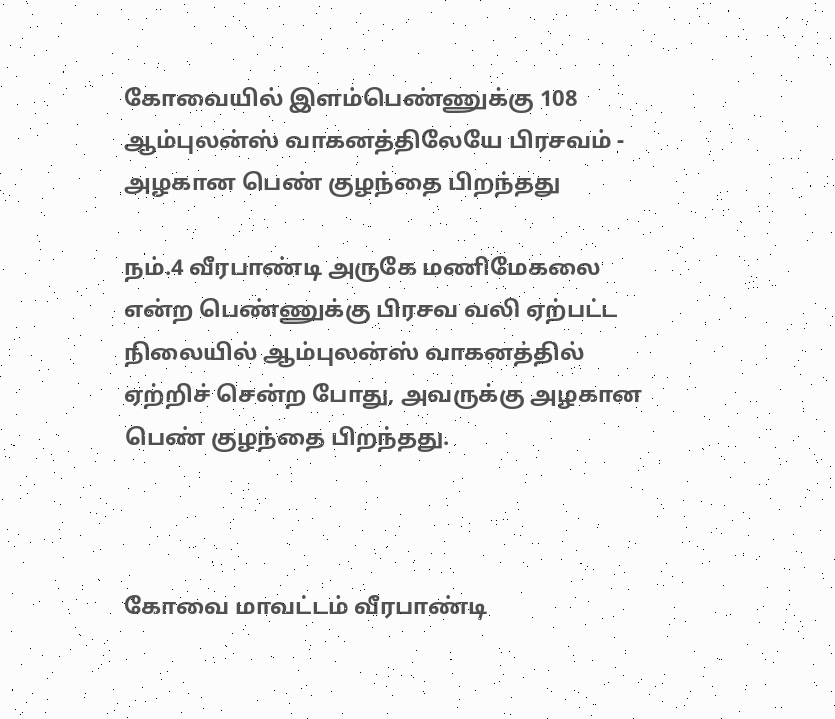கோவையில் இளம்பெண்ணுக்கு 108 ஆம்புலன்ஸ் வாகனத்திலேயே பிரசவம் - அழகான பெண் குழந்தை பிறந்தது

நம்.4 வீரபாண்டி அருகே மணிமேகலை என்ற பெண்ணுக்கு பிரசவ வலி ஏற்பட்ட நிலையில் ஆம்புலன்ஸ் வாகனத்தில் ஏற்றிச் சென்ற போது, அவருக்கு அழகான பெண் குழந்தை பிறந்தது.



கோவை மாவட்டம் வீரபாண்டி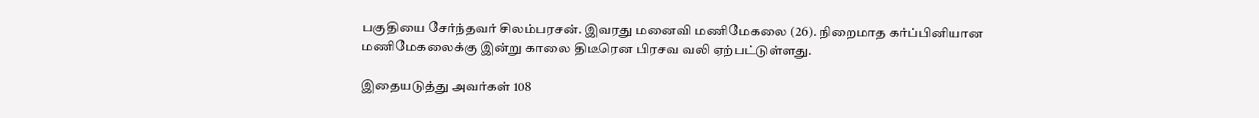பகுதியை சேர்ந்தவர் சிலம்பரசன். இவரது மனைவி மணிமேகலை (26). நிறைமாத கர்ப்பினியான மணிமேகலைக்கு இன்று காலை திடீரென பிரசவ வலி ஏற்பட்டுள்ளது.

இதையடுத்து அவர்கள் 108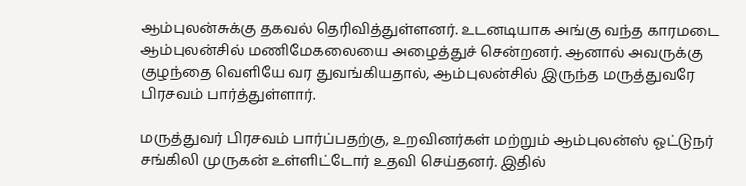ஆம்புலன்சுக்கு தகவல் தெரிவித்துள்ளனர். உடனடியாக அங்கு வந்த காரமடை ஆம்புலன்சில் மணிமேகலையை அழைத்துச் சென்றனர். ஆனால் அவருக்கு குழந்தை வெளியே வர துவங்கியதால், ஆம்புலன்சில் இருந்த மருத்துவரே பிரசவம் பார்த்துள்ளார்.

மருத்துவர் பிரசவம் பார்ப்பதற்கு, உறவினர்கள் மற்றும் ஆம்புலன்ஸ் ஓட்டுநர் சங்கிலி முருகன் உள்ளிட்டோர் உதவி செய்தனர். இதில்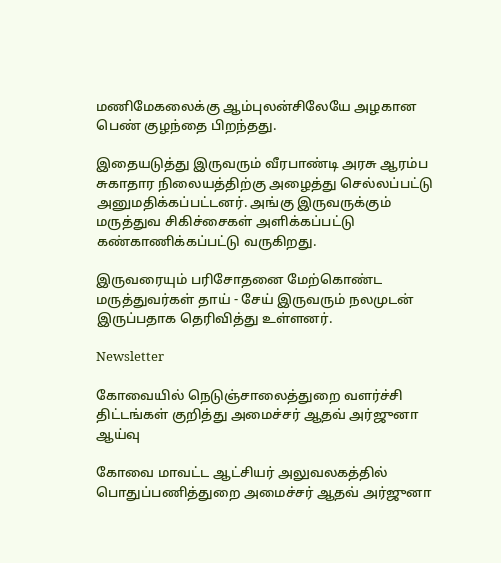மணிமேகலைக்கு ஆம்புலன்சிலேயே அழகான பெண் குழந்தை பிறந்தது.

இதையடுத்து இருவரும் வீரபாண்டி அரசு ஆரம்ப சுகாதார நிலையத்திற்கு அழைத்து செல்லப்பட்டு அனுமதிக்கப்பட்டனர். அங்கு இருவருக்கும் மருத்துவ சிகிச்சைகள் அளிக்கப்பட்டு கண்காணிக்கப்பட்டு வருகிறது.

இருவரையும் பரிசோதனை மேற்கொண்ட மருத்துவர்கள் தாய் - சேய் இருவரும் நலமுடன் இருப்பதாக தெரிவித்து உள்ளனர்.

Newsletter

கோவையில் நெடுஞ்சாலைத்துறை வளர்ச்சி திட்டங்கள் குறித்து அமைச்சர் ஆதவ் அர்ஜுனா ஆய்வு

கோவை மாவட்ட ஆட்சியர் அலுவலகத்தில் பொதுப்பணித்துறை அமைச்சர் ஆதவ் அர்ஜுனா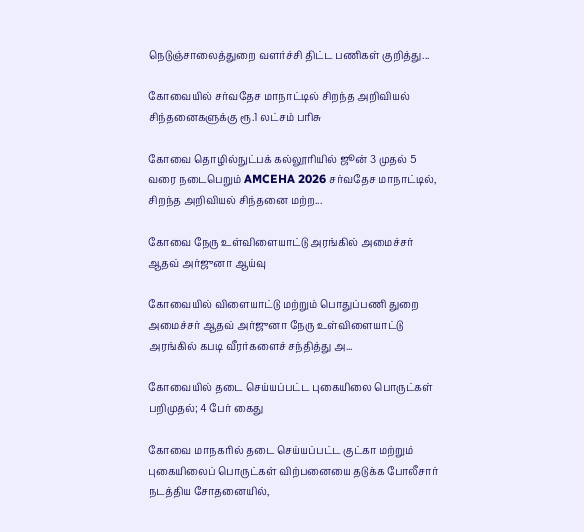நெடுஞ்சாலைத்துறை வளர்ச்சி திட்ட பணிகள் குறித்து...

கோவையில் சர்வதேச மாநாட்டில் சிறந்த அறிவியல் சிந்தனைகளுக்கு ரூ.1 லட்சம் பரிசு

கோவை தொழில்நுட்பக் கல்லூரியில் ஜூன் 3 முதல் 5 வரை நடைபெறும் AMCEHA 2026 சர்வதேச மாநாட்டில், சிறந்த அறிவியல் சிந்தனை மற்ற...

கோவை நேரு உள்விளையாட்டு அரங்கில் அமைச்சர் ஆதவ் அர்ஜுனா ஆய்வு

கோவையில் விளையாட்டு மற்றும் பொதுப்பணி துறை அமைச்சர் ஆதவ் அர்ஜுனா நேரு உள்விளையாட்டு அரங்கில் கபடி வீரர்களைச் சந்தித்து அ...

கோவையில் தடை செய்யப்பட்ட புகையிலை பொருட்கள் பறிமுதல்; 4 பேர் கைது

கோவை மாநகரில் தடை செய்யப்பட்ட குட்கா மற்றும் புகையிலைப் பொருட்கள் விற்பனையை தடுக்க போலீசார் நடத்திய சோதனையில்,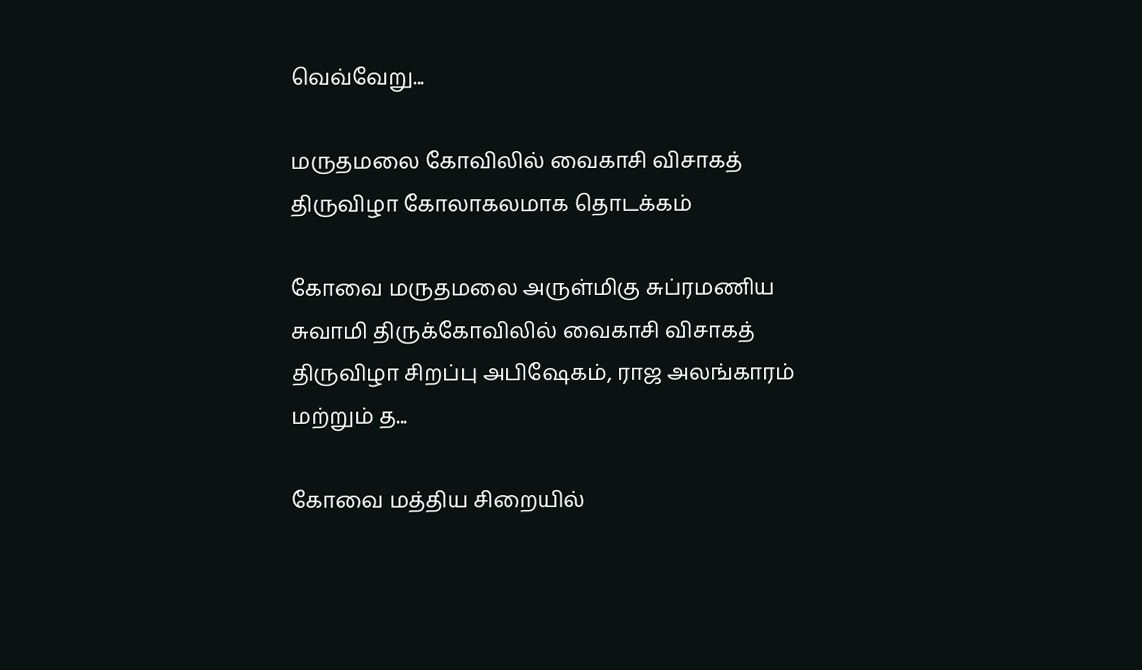வெவ்வேறு...

மருதமலை கோவிலில் வைகாசி விசாகத் திருவிழா கோலாகலமாக தொடக்கம்

கோவை மருதமலை அருள்மிகு சுப்ரமணிய சுவாமி திருக்கோவிலில் வைகாசி விசாகத் திருவிழா சிறப்பு அபிஷேகம், ராஜ அலங்காரம் மற்றும் த...

கோவை மத்திய சிறையில்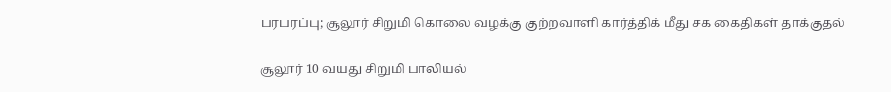பரபரப்பு; சூலூர் சிறுமி கொலை வழக்கு குற்றவாளி கார்த்திக் மீது சக கைதிகள் தாக்குதல்

சூலூர் 10 வயது சிறுமி பாலியல்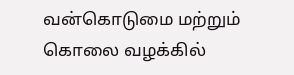வன்கொடுமை மற்றும் கொலை வழக்கில்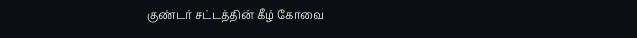குண்டர் சட்டத்தின் கீழ் கோவை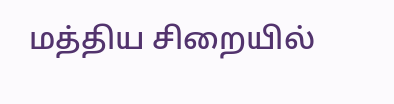மத்திய சிறையில்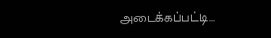அடைக்கப்பட்டி...